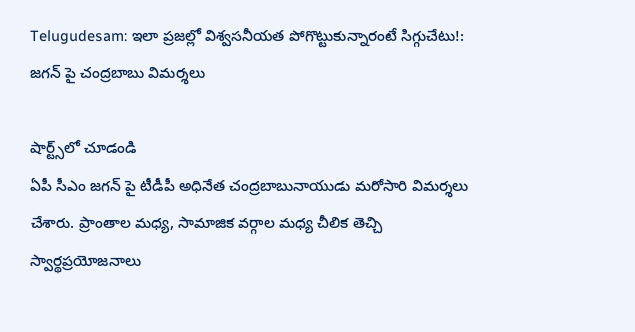Telugudesam: ఇలా ప్రజల్లో విశ్వసనీయత పోగొట్టుకున్నారంటే సిగ్గుచేటు!: జగన్ పై చంద్రబాబు విమర్శలు

షార్ట్స్‌లో చూడండి
ఏపీ సీఎం జగన్ పై టీడీపీ అధినేత చంద్రబాబునాయుడు మరోసారి విమర్శలు చేశారు. ప్రాంతాల మధ్య, సామాజిక వర్గాల మధ్య చీలిక తెచ్చి స్వార్థప్రయోజనాలు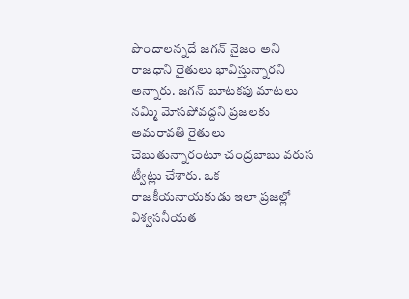పొందాలన్నదే జగన్ నైజం అని రాజధాని రైతులు భావిస్తున్నారని అన్నారు. జగన్ బూటకపు మాటలు నమ్మి మోసపోవద్దని ప్రజలకు అమరావతి రైతులు చెబుతున్నారంటూ చంద్రబాబు వరుస ట్వీట్లు చేశారు. ఒక రాజకీయనాయకుడు ఇలా ప్రజల్లో విశ్వసనీయత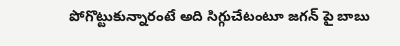పోగొట్టుకున్నారంటే అది సిగ్గుచేటంటూ జగన్ పై బాబు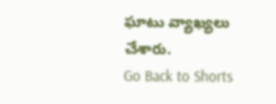ఘాటు వ్యాఖ్యలు చేశారు.
Go Back to Shorts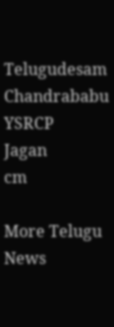Telugudesam
Chandrababu
YSRCP
Jagan
cm

More Telugu News